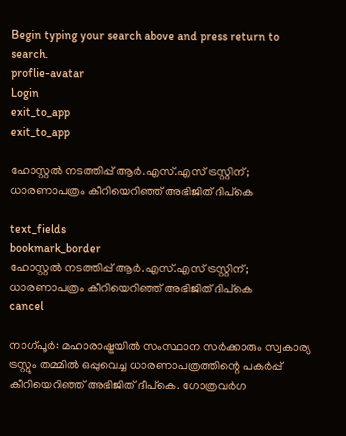Begin typing your search above and press return to search.
proflie-avatar
Login
exit_to_app
exit_to_app

ഹോസ്റ്റൽ നടത്തിപ്പ് ആർ.എസ്.എസ് ട്രസ്റ്റിന്; ധാരണാപത്രം കീറിയെറിഞ്ഞ് അഭിജിത് ദിപ്കെ

text_fields
bookmark_border
ഹോസ്റ്റൽ നടത്തിപ്പ് ആർ.എസ്.എസ് ട്രസ്റ്റിന്; ധാരണാപത്രം കീറിയെറിഞ്ഞ് അഭിജിത് ദിപ്കെ
cancel

നാഗ്പൂർ: മഹാരാഷ്ട്രയിൽ സംസ്ഥാന സർക്കാരും സ്വകാര്യ ട്രസ്റ്റും തമ്മിൽ ഒപ്പുവെച്ച ധാരണാപത്രത്തിന്റെ പകർപ്പ് കീറിയെറിഞ്ഞ് അഭിജിത് ദീപ്‌കെ. ഗോത്രവർഗ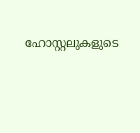ഹോസ്റ്റലുകളുടെ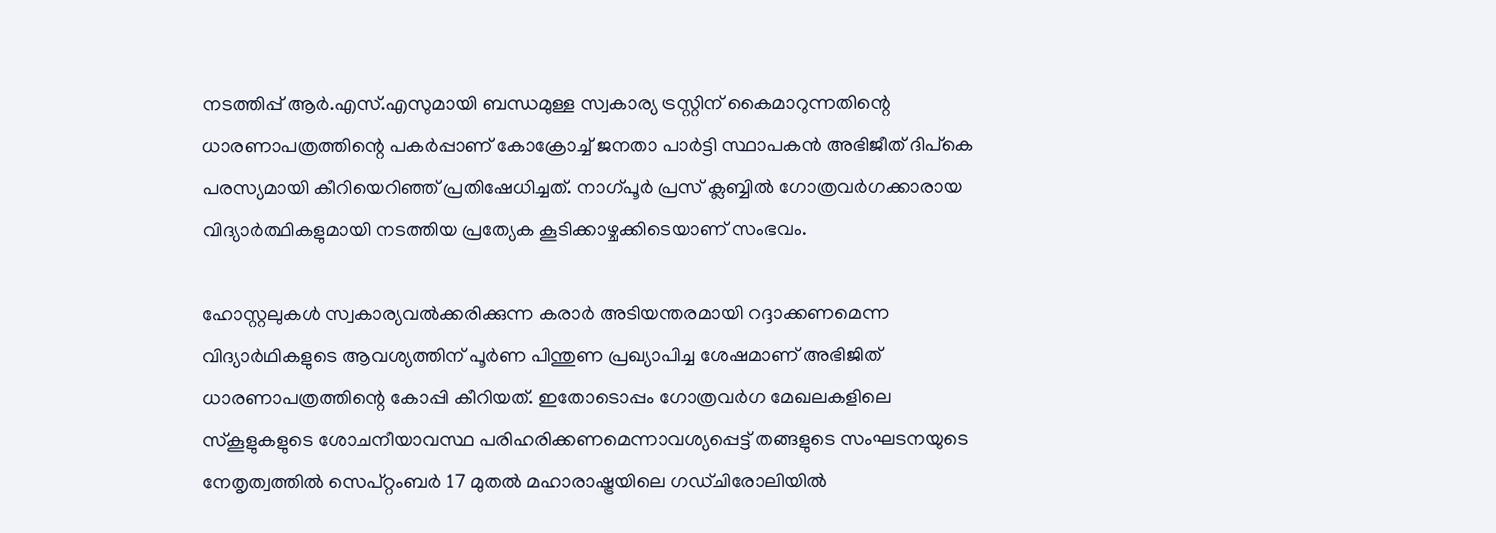നടത്തിപ്പ് ആർ.എസ്.എസുമായി ബന്ധമുള്ള സ്വകാര്യ ട്രസ്റ്റിന് കൈമാറുന്നതിന്റെ ധാരണാപത്രത്തിന്റെ പകർപ്പാണ് കോക്രോച്ച് ജനതാ പാർട്ടി സ്ഥാപകൻ അഭിജീത് ദിപ്കെ പരസ്യമായി കീറിയെറിഞ്ഞ് പ്രതിഷേധിച്ചത്. നാഗ്പൂർ പ്രസ് ക്ലബ്ബിൽ ഗോത്രവർഗക്കാരായ വിദ്യാർത്ഥികളുമായി നടത്തിയ പ്രത്യേക കൂടിക്കാഴ്ചക്കിടെയാണ് സംഭവം.

ഹോസ്റ്റലുകൾ സ്വകാര്യവൽക്കരിക്കുന്ന കരാർ അടിയന്തരമായി റദ്ദാക്കണമെന്ന വിദ്യാർഥികളുടെ ആവശ്യത്തിന് പൂർണ പിന്തുണ പ്രഖ്യാപിച്ച ശേഷമാണ് അഭിജിത് ധാരണാപത്രത്തിന്റെ കോപ്പി കീറിയത്. ഇതോടൊപ്പം ഗോത്രവർഗ മേഖലകളിലെ സ്കൂളുകളുടെ ശോചനീയാവസ്ഥ പരിഹരിക്കണമെന്നാവശ്യപ്പെട്ട് തങ്ങളുടെ സംഘടനയുടെ നേതൃത്വത്തിൽ സെപ്റ്റംബർ 17 മുതൽ മഹാരാഷ്ട്രയിലെ ഗഡ്ചിരോലിയിൽ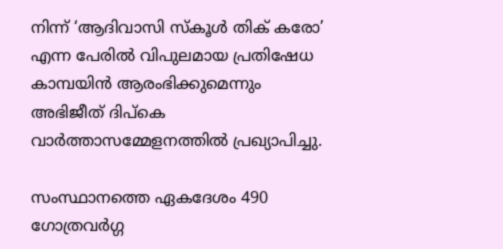നിന്ന് ‘ആദിവാസി സ്കൂൾ തിക് കരോ’ എന്ന പേരിൽ വിപുലമായ പ്രതിഷേധ കാമ്പയിൻ ആരംഭിക്കുമെന്നും അഭിജീത് ദിപ്കെ വാർത്താസമ്മേളനത്തിൽ പ്രഖ്യാപിച്ചു.

സംസ്ഥാനത്തെ ഏകദേശം 490 ഗോത്രവർഗ്ഗ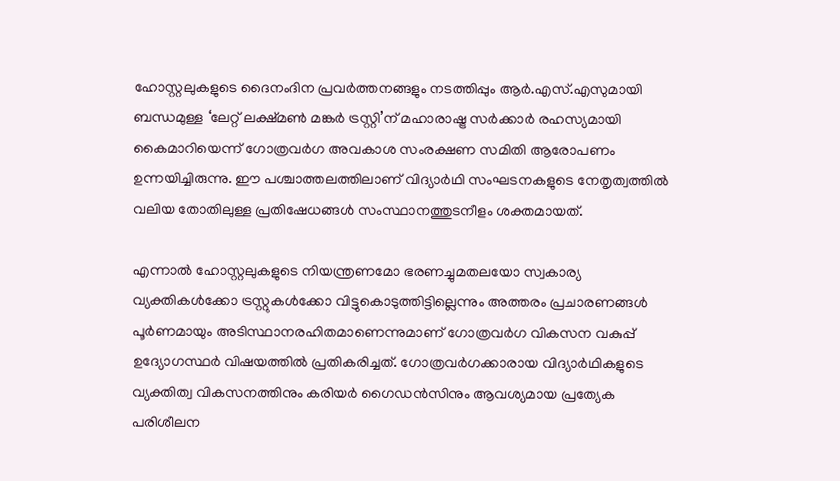ഹോസ്റ്റലുകളുടെ ദൈനംദിന പ്രവർത്തനങ്ങളും നടത്തിപ്പും ആർ.എസ്.എസുമായി ബന്ധമുള്ള ‘ലേറ്റ് ലക്ഷ്മൺ മങ്കർ ട്രസ്റ്റി’ന് മഹാരാഷ്ട്ര സർക്കാർ രഹസ്യമായി കൈമാറിയെന്ന് ഗോത്രവർഗ അവകാശ സംരക്ഷണ സമിതി ആരോപണം ഉന്നയിച്ചിരുന്നു. ഈ പശ്ചാത്തലത്തിലാണ് വിദ്യാർഥി സംഘടനകളുടെ നേതൃത്വത്തിൽ വലിയ തോതിലുള്ള പ്രതിഷേധങ്ങൾ സംസ്ഥാനത്തുടനീളം ശക്തമായത്.

എന്നാൽ ഹോസ്റ്റലുകളുടെ നിയന്ത്രണമോ ഭരണച്ചുമതലയോ സ്വകാര്യ വ്യക്തികൾക്കോ ട്രസ്റ്റുകൾക്കോ വിട്ടുകൊടുത്തിട്ടില്ലെന്നും അത്തരം പ്രചാരണങ്ങൾ പൂർണമായും അടിസ്ഥാനരഹിതമാണെന്നുമാണ് ഗോത്രവർഗ വികസന വകുപ്പ് ഉദ്യോഗസ്ഥർ വിഷയത്തിൽ പ്രതികരിച്ചത്. ഗോത്രവർഗക്കാരായ വിദ്യാർഥികളുടെ വ്യക്തിത്വ വികസനത്തിനും കരിയർ ഗൈഡൻസിനും ആവശ്യമായ പ്രത്യേക പരിശീലന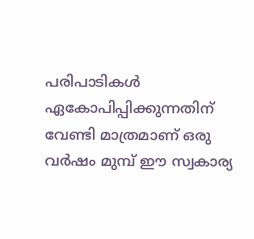പരിപാടികൾ ഏകോപിപ്പിക്കുന്നതിന് വേണ്ടി മാത്രമാണ് ഒരു വർഷം മുമ്പ് ഈ സ്വകാര്യ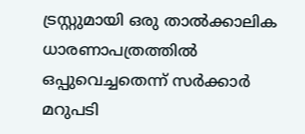ട്രസ്റ്റുമായി ഒരു താൽക്കാലിക ധാരണാപത്രത്തിൽ ഒപ്പുവെച്ചതെന്ന് സർക്കാർ മറുപടി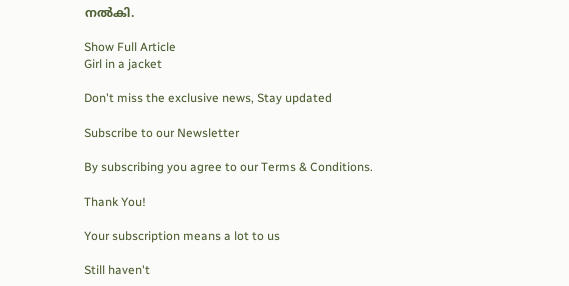നൽകി.

Show Full Article
Girl in a jacket

Don't miss the exclusive news, Stay updated

Subscribe to our Newsletter

By subscribing you agree to our Terms & Conditions.

Thank You!

Your subscription means a lot to us

Still haven't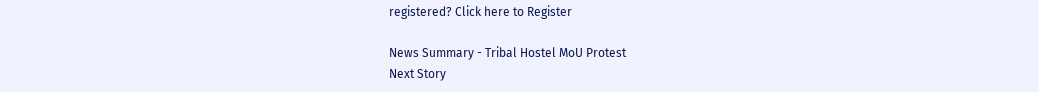registered? Click here to Register

News Summary - Tribal Hostel MoU Protest
Next Story